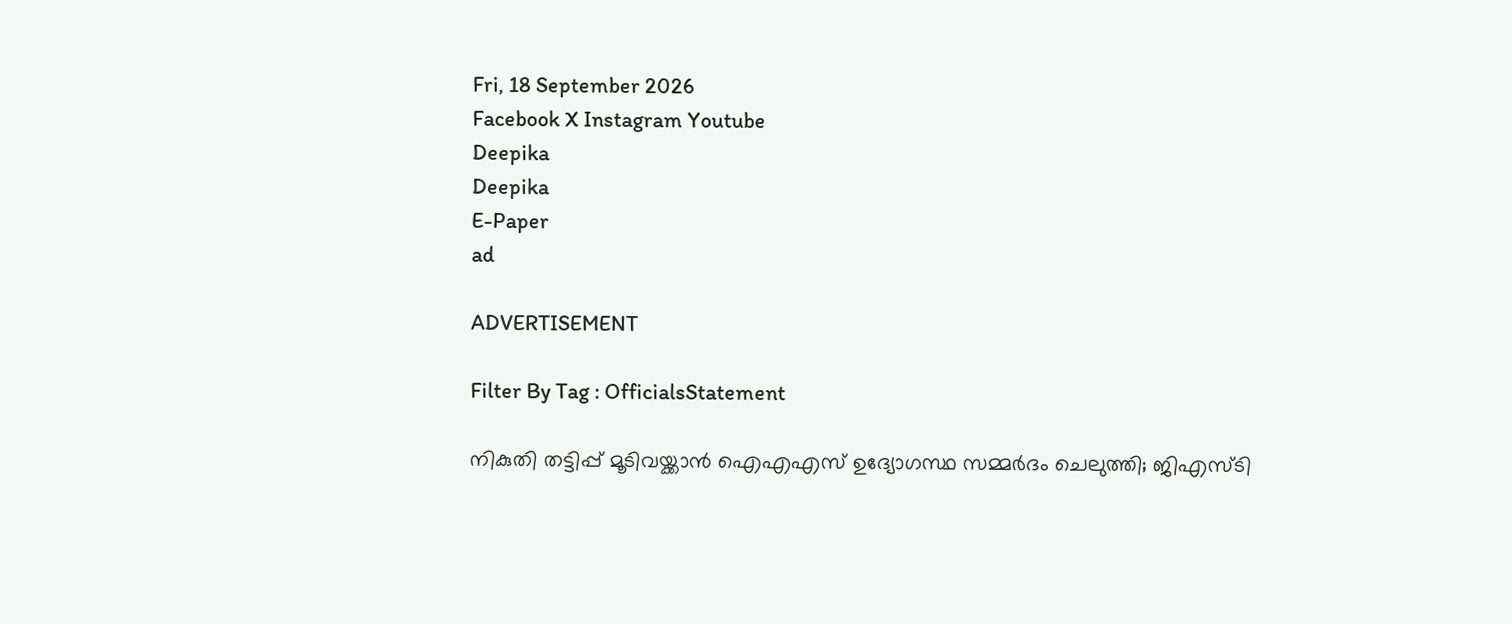Fri, 18 September 2026
Facebook X Instagram Youtube
Deepika
Deepika
E-Paper
ad

ADVERTISEMENT

Filter By Tag : OfficialsStatement

നികുതി തട്ടിപ്പ് മൂടിവയ്ക്കാൻ ഐഎഎസ് ഉദ്യോഗസ്ഥ സമ്മർദം ചെലുത്തി; ജിഎസ്ടി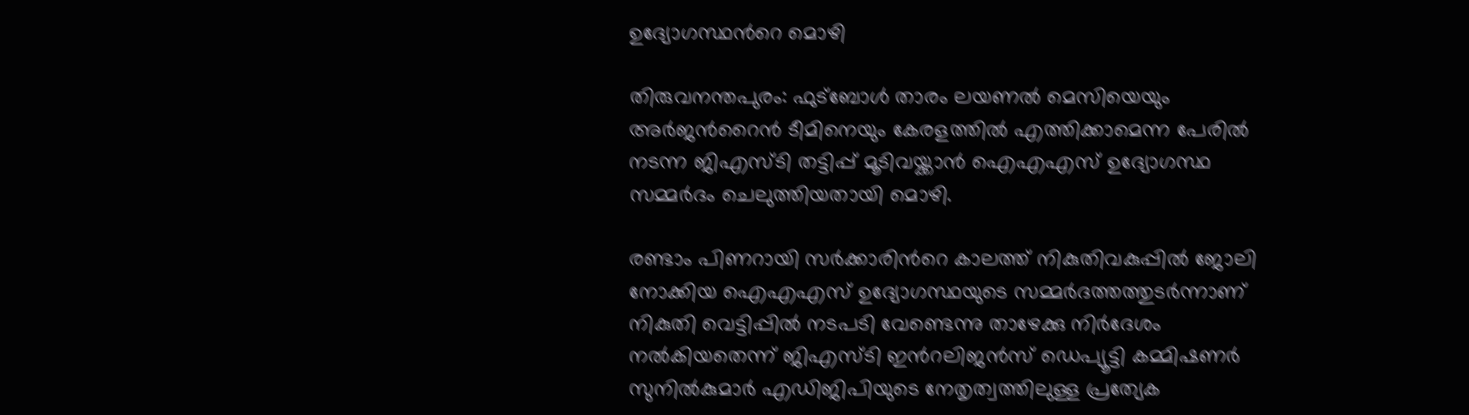ഉദ്യോഗസ്ഥന്‍റെ മൊഴി

തിരുവനന്തപുരം: ഫുട്ബോൾ താരം ലയണൽ മെസിയെയും അർജന്‍റൈൻ ടീമിനെയും കേരളത്തിൽ എത്തിക്കാമെന്ന പേരിൽ നടന്ന ജിഎസ്ടി തട്ടിപ്പ് മൂടിവയ്ക്കാൻ ഐഎഎസ് ഉദ്യോഗസ്ഥ സമ്മർദം ചെലുത്തിയതായി മൊഴി.

രണ്ടാം പിണറായി സർക്കാരിന്‍റെ കാലത്ത് നികുതിവകുപ്പിൽ ജോലി നോക്കിയ ഐഎഎസ് ഉദ്യോഗസ്ഥയുടെ സമ്മർദത്തത്തുടർന്നാണ് നികുതി വെട്ടിപ്പിൽ നടപടി വേണ്ടെന്നു താഴേക്കു നിർദേശം നൽകിയതെന്ന് ജിഎസ്ടി ഇന്‍റലിജൻസ് ഡെപ്യൂട്ടി കമ്മിഷണർ സുനിൽകുമാർ എഡിജിപിയുടെ നേതൃത്വത്തിലുള്ള പ്രത്യേക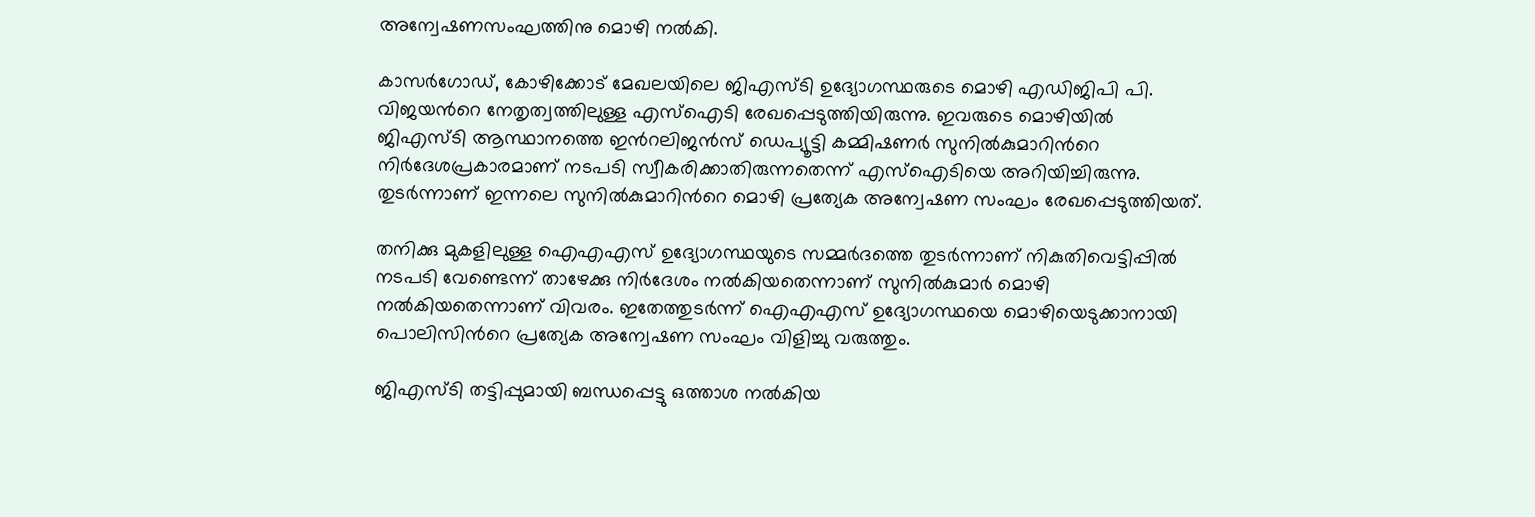അന്വേഷണസംഘത്തിനു മൊഴി നൽകി.

കാസർഗോഡ്, കോഴിക്കോട് മേഖലയിലെ ജിഎസ്ടി ഉദ്യോഗസ്ഥരുടെ മൊഴി എഡിജിപി പി. വിജയന്‍റെ നേതൃത്വത്തിലുള്ള എസ്ഐടി രേഖപ്പെടുത്തിയിരുന്നു. ഇവരുടെ മൊഴിയിൽ ജിഎസ്ടി ആസ്ഥാനത്തെ ഇന്‍റലിജൻസ് ഡെപ്യൂട്ടി കമ്മിഷണർ സുനിൽകുമാറിന്‍റെ നിർദേശപ്രകാരമാണ് നടപടി സ്വീകരിക്കാതിരുന്നതെന്ന് എസ്ഐടിയെ അറിയിച്ചിരുന്നു. തുടർന്നാണ് ഇന്നലെ സുനിൽകുമാറിന്‍റെ മൊഴി പ്രത്യേക അന്വേഷണ സംഘം രേഖപ്പെടുത്തിയത്.

തനിക്കു മുകളിലുള്ള ഐഎഎസ് ഉദ്യോഗസ്ഥയുടെ സമ്മർദത്തെ തുടർന്നാണ് നികുതിവെട്ടിപ്പിൽ നടപടി വേണ്ടെന്ന് താഴേക്കു നിർദേശം നൽകിയതെന്നാണ് സുനിൽകുമാർ മൊഴി നൽകിയതെന്നാണ് വിവരം. ഇതേത്തുടർന്ന് ഐഎഎസ് ഉദ്യോഗസ്ഥയെ മൊഴിയെടുക്കാനായി പൊലിസിന്‍റെ പ്രത്യേക അന്വേഷണ സംഘം വിളിച്ചു വരുത്തും.

ജിഎസ്ടി തട്ടിപ്പുമായി ബന്ധപ്പെട്ടു ഒത്താശ നൽകിയ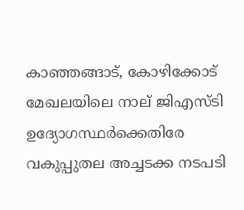കാഞ്ഞങ്ങാട്, കോഴിക്കോട് മേഖലയിലെ നാല് ജിഎസ്ടി ഉദ്യോഗസ്ഥർക്കെതിരേ വകുപ്പുതല അച്ചടക്ക നടപടി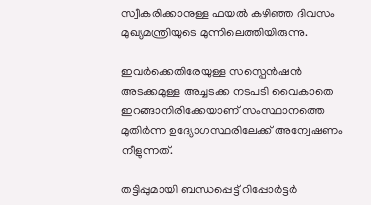സ്വീകരിക്കാനുള്ള ഫയൽ കഴിഞ്ഞ ദിവസം മുഖ്യമന്ത്രിയുടെ മുന്നിലെത്തിയിരുന്നു.

ഇവർക്കെതിരേയുള്ള സസ്പെൻഷൻ അടക്കമുള്ള അച്ചടക്ക നടപടി വൈകാതെ ഇറങ്ങാനിരിക്കേയാണ് സംസ്ഥാനത്തെ മുതിർന്ന ഉദ്യോഗസ്ഥരിലേക്ക് അന്വേഷണം നീളുന്നത്.

തട്ടിപ്പുമായി ബന്ധപ്പെട്ട് റിപ്പോർട്ടർ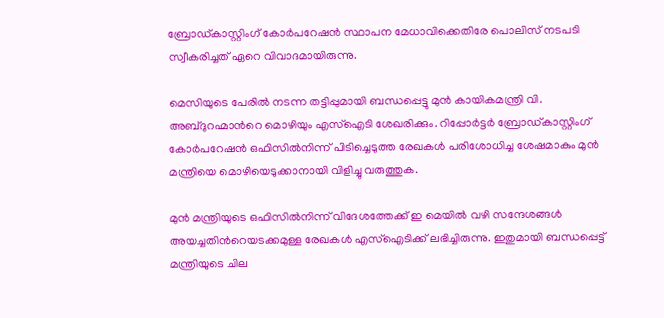ബ്രോഡ്കാസ്റ്റിംഗ് കോർപറേഷൻ സ്ഥാപന മേധാവിക്കെതിരേ പൊലിസ് നടപടി സ്വീകരിച്ചത് ഏറെ വിവാദമായിരുന്നു.

മെസിയുടെ പേരിൽ നടന്ന തട്ടിപ്പുമായി ബന്ധപ്പെട്ടു മുൻ കായികമന്ത്രി വി. അബ്ദുറഹ്മാന്‍റെ മൊഴിയും എസ്ഐടി ശേഖരിക്കും. റിപ്പോർട്ടർ ബ്രോഡ്കാസ്റ്റിംഗ് കോർപറേഷൻ ഒഫിസിൽനിന്ന് പിടിച്ചെടുത്ത രേഖകൾ പരിശോധിച്ച ശേഷമാകും മുൻ മന്ത്രിയെ മൊഴിയെടുക്കാനായി വിളിച്ചു വരുത്തുക.

മുൻ മന്ത്രിയുടെ ഒഫിസിൽനിന്ന് വിദേശത്തേക്ക് ഇ മെയിൽ വഴി സന്ദേശങ്ങൾ അയച്ചതിന്‍റെയടക്കമുള്ള രേഖകൾ എസ്ഐടിക്ക് ലഭിച്ചിരുന്നു. ഇതുമായി ബന്ധപ്പെട്ട് മന്ത്രിയുടെ ചില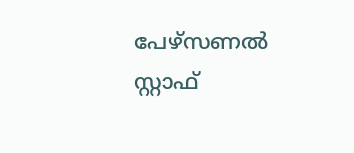പേഴ്സണൽ സ്റ്റാഫ്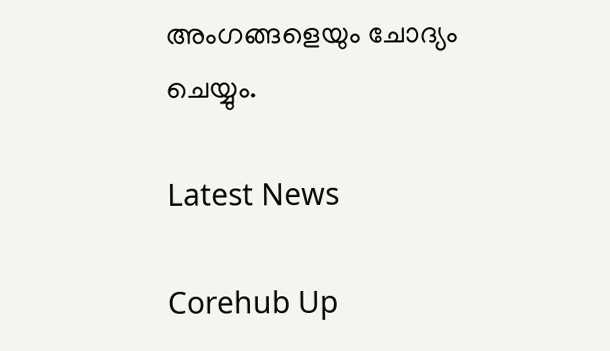അംഗങ്ങളെയും ചോദ്യം ചെയ്യും.

Latest News

Corehub Up